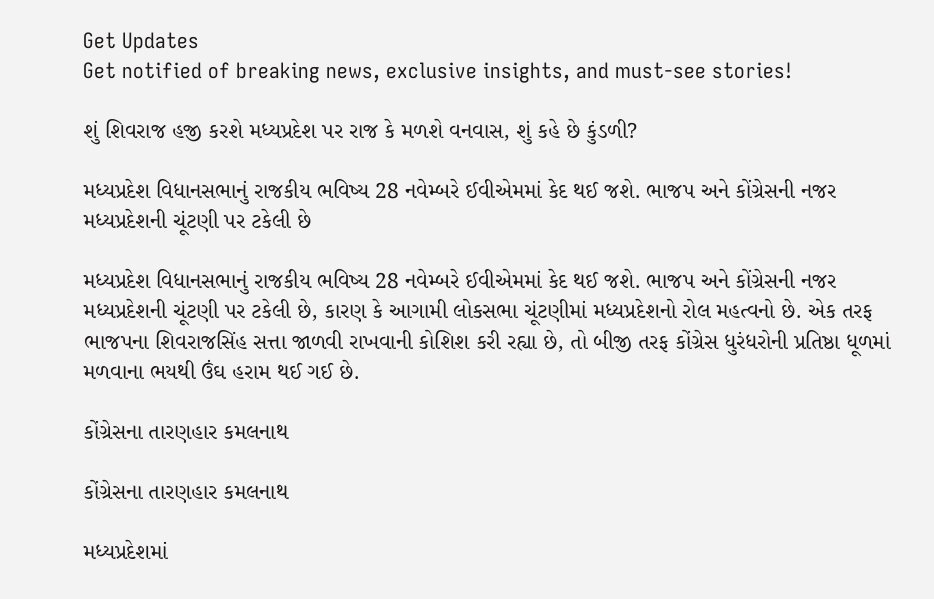Get Updates
Get notified of breaking news, exclusive insights, and must-see stories!

શું શિવરાજ હજી કરશે મધ્યપ્રદેશ પર રાજ કે મળશે વનવાસ, શું કહે છે કુંડળી?

મધ્યપ્રદેશ વિધાનસભાનું રાજકીય ભવિષ્ય 28 નવેમ્બરે ઈવીએમમાં કેદ થઈ જશે. ભાજપ અને કોંગ્રેસની નજર મધ્યપ્રદેશની ચૂંટણી પર ટકેલી છે

મધ્યપ્રદેશ વિધાનસભાનું રાજકીય ભવિષ્ય 28 નવેમ્બરે ઈવીએમમાં કેદ થઈ જશે. ભાજપ અને કોંગ્રેસની નજર મધ્યપ્રદેશની ચૂંટણી પર ટકેલી છે, કારણ કે આગામી લોકસભા ચૂંટણીમાં મધ્યપ્રદેશનો રોલ મહત્વનો છે. એક તરફ ભાજપના શિવરાજસિંહ સત્તા જાળવી રાખવાની કોશિશ કરી રહ્યા છે, તો બીજી તરફ કોંગ્રેસ ધુરંધરોની પ્રતિષ્ઠા ધૂળમાં મળવાના ભયથી ઉંઘ હરામ થઈ ગઈ છે.

કોંગ્રેસના તારણહાર કમલનાથ

કોંગ્રેસના તારણહાર કમલનાથ

મધ્યપ્રદેશમાં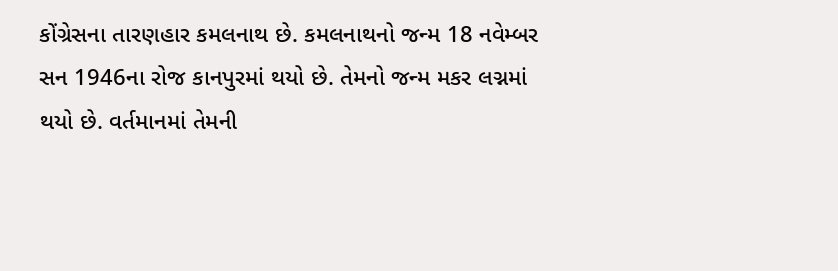કોંગ્રેસના તારણહાર કમલનાથ છે. કમલનાથનો જન્મ 18 નવેમ્બર સન 1946ના રોજ કાનપુરમાં થયો છે. તેમનો જન્મ મકર લગ્નમાં થયો છે. વર્તમાનમાં તેમની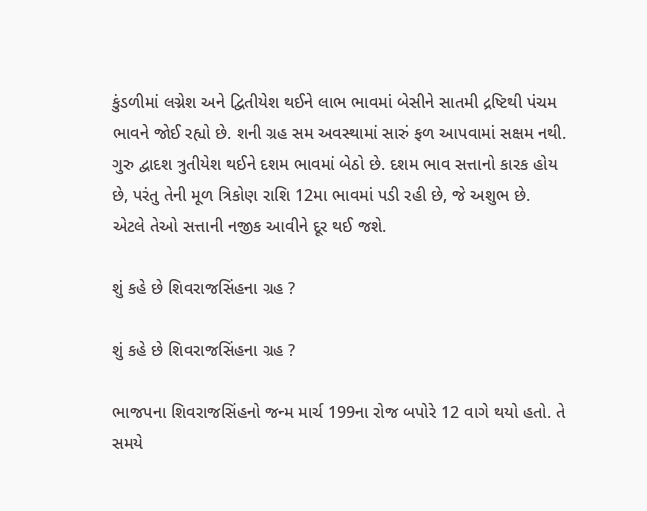કુંડળીમાં લગ્નેશ અને દ્વિતીયેશ થઈને લાભ ભાવમાં બેસીને સાતમી દ્રષ્ટિથી પંચમ ભાવને જોઈ રહ્યો છે. શની ગ્રહ સમ અવસ્થામાં સારું ફળ આપવામાં સક્ષમ નથી. ગુરુ દ્વાદશ ત્રુતીયેશ થઈને દશમ ભાવમાં બેઠો છે. દશમ ભાવ સત્તાનો કારક હોય છે, પરંતુ તેની મૂળ ત્રિકોણ રાશિ 12મા ભાવમાં પડી રહી છે, જે અશુભ છે. એટલે તેઓ સત્તાની નજીક આવીને દૂર થઈ જશે.

શું કહે છે શિવરાજસિંહના ગ્રહ ?

શું કહે છે શિવરાજસિંહના ગ્રહ ?

ભાજપના શિવરાજસિંહનો જન્મ માર્ચ 199ના રોજ બપોરે 12 વાગે થયો હતો. તે સમયે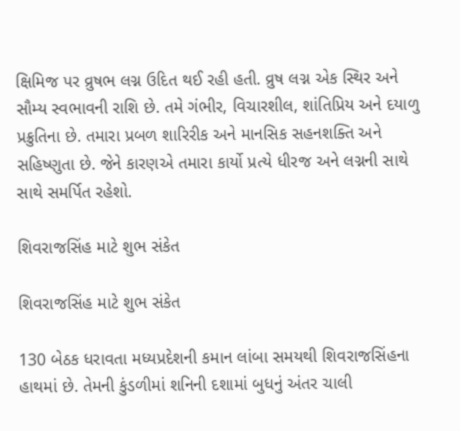ક્ષિમિજ પર વ્રુષભ લગ્ન ઉદિત થઈ રહી હતી. વ્રુષ લગ્ન એક સ્થિર અને સૌમ્ય સ્વભાવની રાશિ છે. તમે ગંભીર, વિચારશીલ, શાંતિપ્રિય અને દયાળુ પ્રક્રુતિના છે. તમારા પ્રબળ શારિરીક અને માનસિક સહનશક્તિ અને સહિષ્ણુતા છે. જેને કારણએ તમારા કાર્યો પ્રત્યે ધીરજ અને લગ્નની સાથે સાથે સમર્પિત રહેશો.

શિવરાજસિંહ માટે શુભ સંકેત

શિવરાજસિંહ માટે શુભ સંકેત

130 બેઠક ધરાવતા મધ્યપ્રદેશની કમાન લાંબા સમયથી શિવરાજસિંહના હાથમાં છે. તેમની કુંડળીમાં શનિની દશામાં બુધનું અંતર ચાલી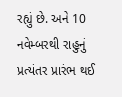રહ્યું છે. અને 10 નવેમ્બરથી રાહુનું પ્રત્યંતર પ્રારંભ થઈ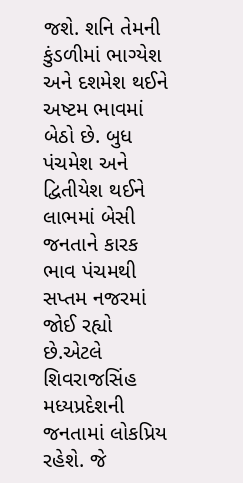જશે. શનિ તેમની કુંડળીમાં ભાગ્યેશ અને દશમેશ થઈને અષ્ટમ ભાવમાં બેઠો છે. બુધ પંચમેશ અને દ્વિતીયેશ થઈને લાભમાં બેસી જનતાને કારક ભાવ પંચમથી સપ્તમ નજરમાં જોઈ રહ્યો છે.એટલે શિવરાજસિંહ મધ્યપ્રદેશની જનતામાં લોકપ્રિય રહેશે. જે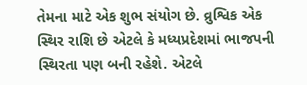તેમના માટે એક શુભ સંયોગ છે. વ્રુશ્વિક એક સ્થિર રાશિ છે એટલે કે મધ્યપ્રદેશમાં ભાજપની સ્થિરતા પણ બની રહેશે. એટલે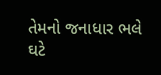તેમનો જનાધાર ભલે ઘટે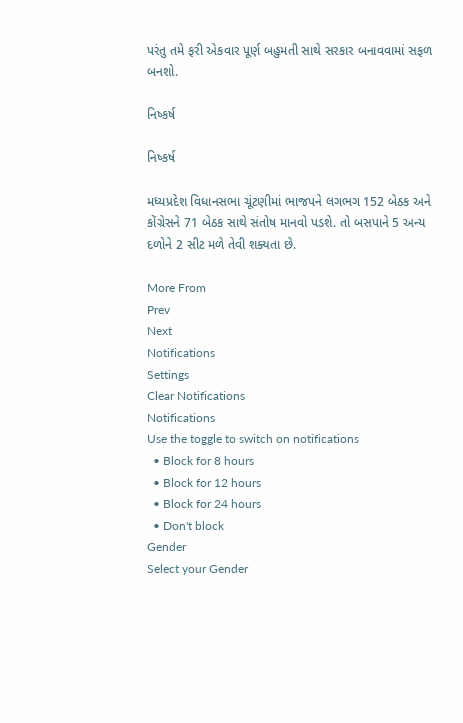પરંતુ તમે ફરી એકવાર પૂર્ણ બહુમતી સાથે સરકાર બનાવવામાં સફળ બનશો.

નિષ્કર્ષ

નિષ્કર્ષ

મધ્યપ્રદેશ વિધાનસભા ચૂંટણીમાં ભાજપને લગભગ 152 બેઠક અને કોંગ્રેસને 71 બેઠક સાથે સંતોષ માનવો પડશે. તો બસપાને 5 અન્ય દળોને 2 સીટ મળે તેવી શક્યતા છે.

More From
Prev
Next
Notifications
Settings
Clear Notifications
Notifications
Use the toggle to switch on notifications
  • Block for 8 hours
  • Block for 12 hours
  • Block for 24 hours
  • Don't block
Gender
Select your Gender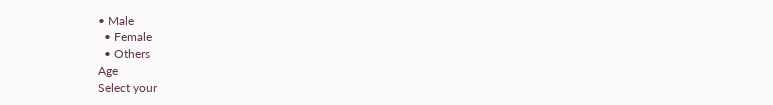• Male
  • Female
  • Others
Age
Select your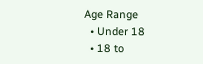Age Range
  • Under 18
  • 18 to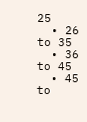25
  • 26 to 35
  • 36 to 45
  • 45 to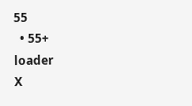55
  • 55+
loader
X